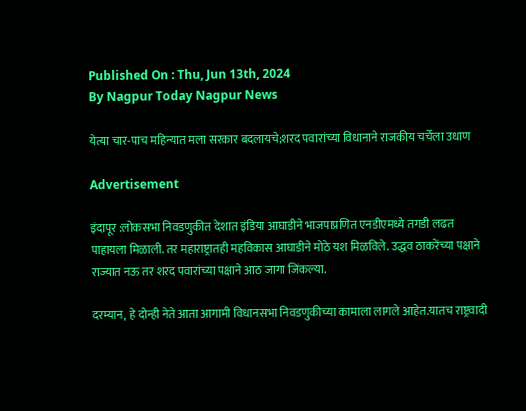Published On : Thu, Jun 13th, 2024
By Nagpur Today Nagpur News

येत्या चार-पाच महिन्यात मला सरकार बदलायचे;शरद पवारांच्या विधानाने राजकीय चर्चेला उधाण

Advertisement

इंदापूर :लोकसभा निवडणुकीत देशात इंडिया आघाडीने भाजपाप्रणित एनडीएमध्ये तगडी लढत पाहायला मिळाली. तर महाराष्ट्रातही महविकास आघाडीने मोठे यश मिळविले. उद्धव ठाकरेंच्या पक्षाने राज्यात नऊ तर शरद पवारांच्या पक्षाने आठ जागा जिंकल्या.

दरम्यान, हे दोन्ही नेते आता आगामी विधानसभा निवडणुकीच्या कामाला लागले आहेत.यातच राष्ट्रवादी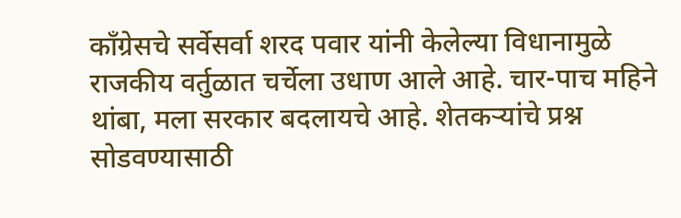काँग्रेसचे सर्वेसर्वा शरद पवार यांनी केलेल्या विधानामुळे राजकीय वर्तुळात चर्चेला उधाण आले आहे. चार-पाच महिने थांबा, मला सरकार बदलायचे आहे. शेतकऱ्यांचे प्रश्न सोडवण्यासाठी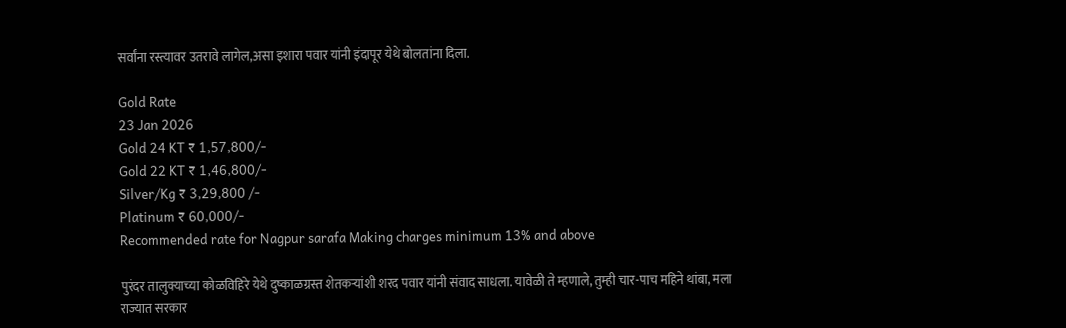सर्वांना रस्त्यावर उतरावे लागेल,असा इशारा पवार यांनी इंदापूर येथे बोलतांना दिला.

Gold Rate
23 Jan 2026
Gold 24 KT ₹ 1,57,800/-
Gold 22 KT ₹ 1,46,800/-
Silver/Kg ₹ 3,29,800 /-
Platinum ₹ 60,000/-
Recommended rate for Nagpur sarafa Making charges minimum 13% and above

पुरंदर तालुक्याच्या कोळविहिरे येथे दुष्काळग्रस्त शेतकऱ्यांशी शरद पवार यांनी संवाद साधला. यावेळी ते म्हणाले, तुम्ही चार-पाच महिने थांबा, मला राज्यात सरकार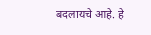बदलायचे आहे. हे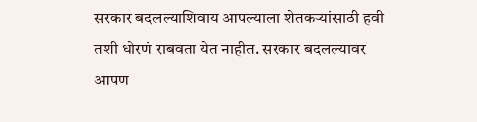सरकार बदलल्याशिवाय आपल्याला शेतकऱ्यांसाठी हवी तशी धोरणं राबवता येत नाहीत. सरकार बदलल्यावर आपण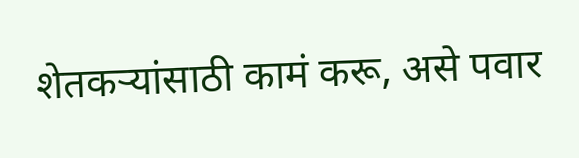शेतकऱ्यांसाठी कामं करू, असे पवार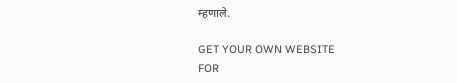म्हणाले.

GET YOUR OWN WEBSITE
FOR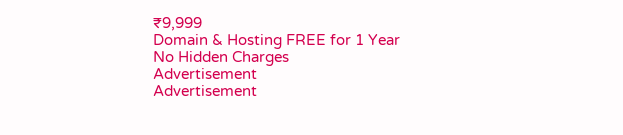₹9,999
Domain & Hosting FREE for 1 Year
No Hidden Charges
Advertisement
Advertisement